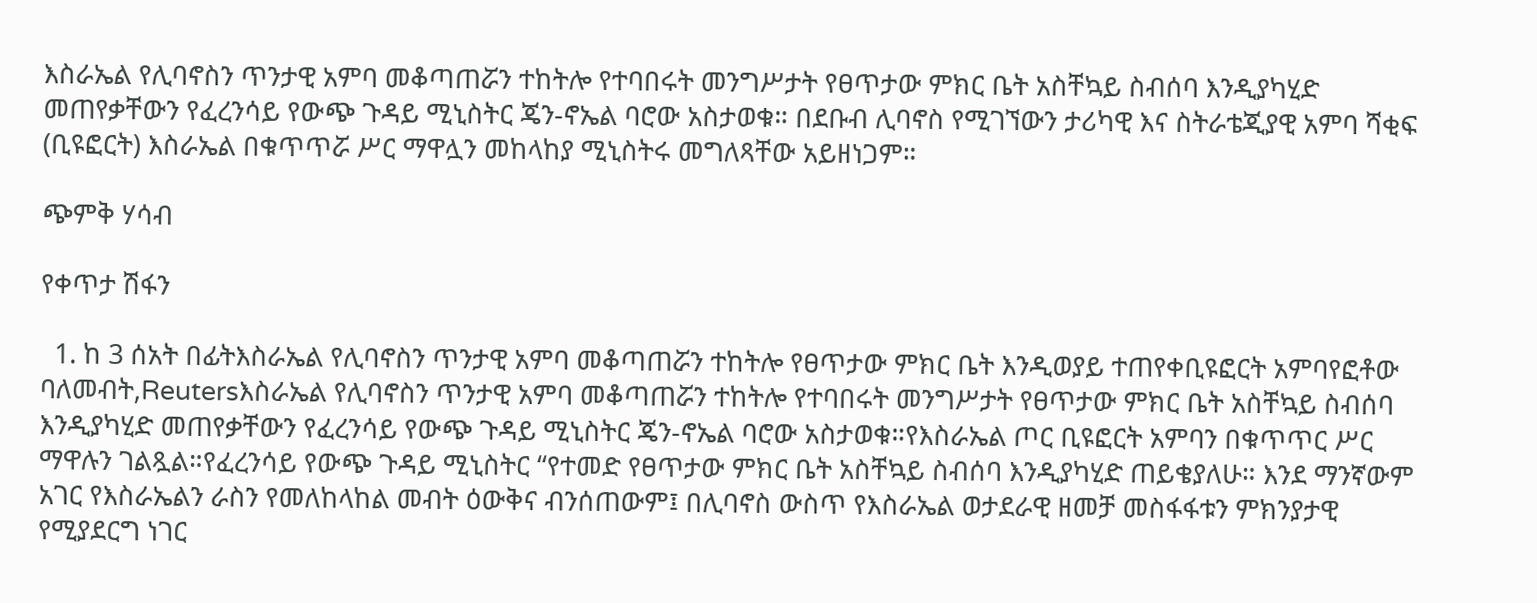እስራኤል የሊባኖስን ጥንታዊ አምባ መቆጣጠሯን ተከትሎ የተባበሩት መንግሥታት የፀጥታው ምክር ቤት አስቸኳይ ስብሰባ እንዲያካሂድ መጠየቃቸውን የፈረንሳይ የውጭ ጉዳይ ሚኒስትር ጄን-ኖኤል ባሮው አስታወቁ። በደቡብ ሊባኖስ የሚገኘውን ታሪካዊ እና ስትራቴጂያዊ አምባ ሻቂፍ (ቢዩፎርት) እስራኤል በቁጥጥሯ ሥር ማዋሏን መከላከያ ሚኒስትሩ መግለጻቸው አይዘነጋም።

ጭምቅ ሃሳብ

የቀጥታ ሽፋን

  1. ከ 3 ሰአት በፊትእስራኤል የሊባኖስን ጥንታዊ አምባ መቆጣጠሯን ተከትሎ የፀጥታው ምክር ቤት እንዲወያይ ተጠየቀቢዩፎርት አምባየፎቶው ባለመብት,Reutersእስራኤል የሊባኖስን ጥንታዊ አምባ መቆጣጠሯን ተከትሎ የተባበሩት መንግሥታት የፀጥታው ምክር ቤት አስቸኳይ ስብሰባ እንዲያካሂድ መጠየቃቸውን የፈረንሳይ የውጭ ጉዳይ ሚኒስትር ጄን-ኖኤል ባሮው አስታወቁ።የእስራኤል ጦር ቢዩፎርት አምባን በቁጥጥር ሥር ማዋሉን ገልጿል።የፈረንሳይ የውጭ ጉዳይ ሚኒስትር “የተመድ የፀጥታው ምክር ቤት አስቸኳይ ስብሰባ እንዲያካሂድ ጠይቄያለሁ። እንደ ማንኛውም አገር የእስራኤልን ራስን የመለከላከል መብት ዕውቅና ብንሰጠውም፤ በሊባኖስ ውስጥ የእስራኤል ወታደራዊ ዘመቻ መስፋፋቱን ምክንያታዊ የሚያደርግ ነገር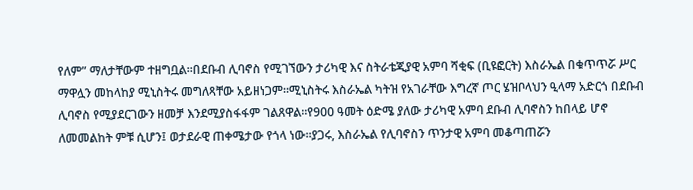የለም” ማለታቸውም ተዘግቧል።በደቡብ ሊባኖስ የሚገኘውን ታሪካዊ እና ስትራቴጂያዊ አምባ ሻቂፍ (ቢዩፎርት) እስራኤል በቁጥጥሯ ሥር ማዋሏን መከላከያ ሚኒስትሩ መግለጻቸው አይዘነጋም።ሚኒስትሩ እስራኤል ካትዝ የአገራቸው እግረኛ ጦር ሄዝቦላህን ዒላማ አድርጎ በደቡብ ሊባኖስ የሚያደርገውን ዘመቻ እንደሚያስፋፋም ገልጸዋል።የ900 ዓመት ዕድሜ ያለው ታሪካዊ አምባ ደቡብ ሊባኖስን ከበላይ ሆኖ ለመመልከት ምቹ ሲሆን፤ ወታደራዊ ጠቀሜታው የጎላ ነው።ያጋሩ, እስራኤል የሊባኖስን ጥንታዊ አምባ መቆጣጠሯን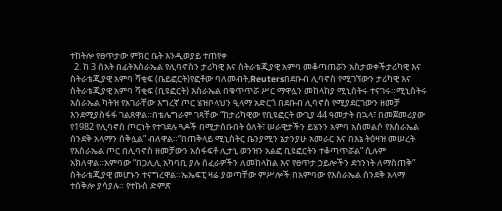ተከትሎ የፀጥታው ምክር ቤት እንዲወያይ ተጠየቀ
  2. ከ 3 ሰአት በፊትእስራኤል የሊባኖስን ታሪካዊ እና ስትራቴጂያዊ አምባ መቆጣጠሯን አስታወቀችታሪካዊ እና ስትራቴጂያዊ አምባ ሻቂፍ (ቤይፎርት)የፎቶው ባለመብት,Reutersበደቡብ ሊባኖስ የሚገኘውን ታሪካዊ እና ስትራቴጂያዊ አምባ ሻቂፍ (ቢዩፎርት) እስራኤል በቁጥጥሯ ሥር ማዋሏን መከላከያ ሚኒስትሩ ተናገሩ።ሚኒስትሩ እስራኤል ካትዝ የአገራቸው እግረኛ ጦር ሄዝቦላህን ዒላማ አድርጎ በደቡብ ሊባኖስ የሚያደርገውን ዘመቻ እንደሚያስፋፋ ገልጸዋል።በቴሌግራም ገጻቸው “ከታሪካዊው የቢዩፎርት ውጊያ 44 ዓመታት በኋላ፣ በመጀመሪያው የ1982 የሊባኖስ ጦርነት የተገደሉ ጓዶች በሚታሰቡበት ዕለት፣ ሠራዊታችን ይሄንን አምባ አስመልሶ የእስራኤል ሰንደቅ አላማን ሰቅሏል” ብለዋል።“በጠቅላይ ሚኒስትር ቤንያሚን ኔታንያሁ አመራር እና በእኔ ትዕዛዝ መሠረት የእስራኤል ጦር በሊባኖስ ዘመቻውን አስፋፍቶ ሊታኒ ወንዝን አልፎ ቢዩፎርትን ተቆጣጥሯል” ሲሉም አክለዋል።አምባው “በጋሊሊ አካባቢ ያሉ ሰፈራዎችን ለመከላከል እና የፀጥታ ኃይሎችን ደኅንነት ለማስጠቅ” ስትራቴጂያዊ መሆኑን ተናግረዋል።ኤኤፍፒ ዛሬ ያወጣቸው ምሥሎች በአምባው የእስራኤል ሰንደቅ አላማ ተሰቅሎ ያሳያሉ። የተኩስ ድምጽ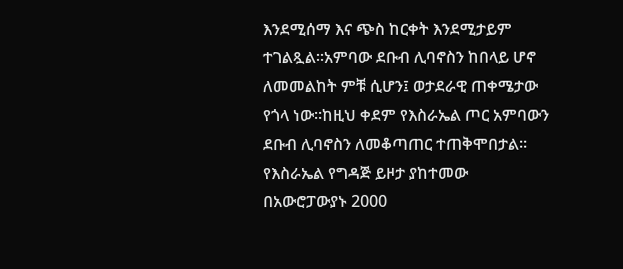እንደሚሰማ እና ጭስ ከርቀት እንደሚታይም ተገልጿል።አምባው ደቡብ ሊባኖስን ከበላይ ሆኖ ለመመልከት ምቹ ሲሆን፤ ወታደራዊ ጠቀሜታው የጎላ ነው።ከዚህ ቀደም የእስራኤል ጦር አምባውን ደቡብ ሊባኖስን ለመቆጣጠር ተጠቅሞበታል። የእስራኤል የግዳጅ ይዞታ ያከተመው በአውሮፓውያኑ 2000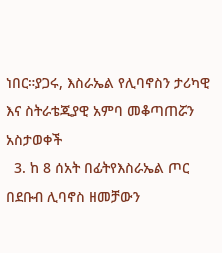ነበር።ያጋሩ, እስራኤል የሊባኖስን ታሪካዊ እና ስትራቴጂያዊ አምባ መቆጣጠሯን አስታወቀች
  3. ከ 8 ሰአት በፊትየእስራኤል ጦር በደቡብ ሊባኖስ ዘመቻውን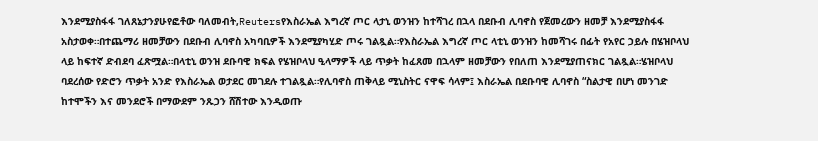እንደሚያስፋፋ ገለጸኔታንያሁየፎቶው ባለመብት,Reutersየእስራኤል እግረኛ ጦር ላታኒ ወንዝን ከተሻገረ በኋላ በደቡብ ሊባኖስ የጀመረውን ዘመቻ እንደሚያስፋፋ አስታወቀ።በተጨማሪ ዘመቻውን በደቡብ ሊባኖስ አካባቢዎች እንደሚያካሂድ ጦሩ ገልጿል።የእስራኤል እግረኛ ጦር ላቲኒ ወንዝን ከመሻገሩ በፊት የአየር ኃይሉ በሄዝቦላህ ላይ ከፍተኛ ድብደባ ፈጽሟል።በላቲኒ ወንዝ ደቡባዊ ክፍል የሄዝቦላህ ዒላማዎች ላይ ጥቃት ከፈጸመ በኋላም ዘመቻውን የበለጠ እንደሚያጠናክር ገልጿል።ሄዝቦላህ ባደረሰው የድሮን ጥቃት አንድ የእስራኤል ወታደር መገደሉ ተገልጿል።የሊባኖስ ጠቅላይ ሚኒስትር ናዋፍ ሳላም፤ እስራኤል በደቡባዊ ሊባኖስ “ስልታዊ በሆነ መንገድ ከተሞችን እና መንደሮች በማውደም ንጹኃን ሸሽተው እንዲወጡ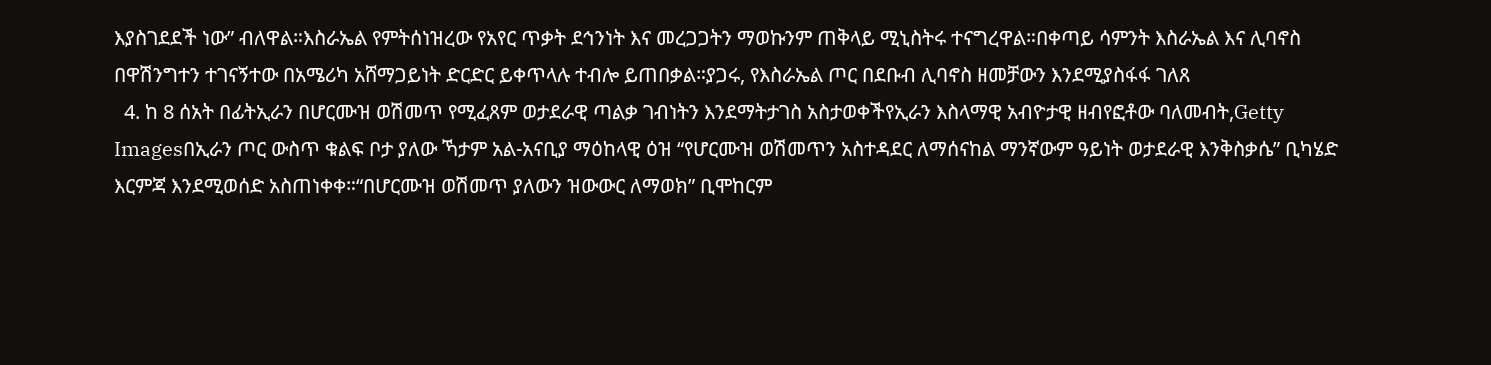እያስገደደች ነው” ብለዋል።እስራኤል የምትሰነዝረው የአየር ጥቃት ደኅንነት እና መረጋጋትን ማወኩንም ጠቅላይ ሚኒስትሩ ተናግረዋል።በቀጣይ ሳምንት እስራኤል እና ሊባኖስ በዋሽንግተን ተገናኝተው በአሜሪካ አሸማጋይነት ድርድር ይቀጥላሉ ተብሎ ይጠበቃል።ያጋሩ, የእስራኤል ጦር በደቡብ ሊባኖስ ዘመቻውን እንደሚያስፋፋ ገለጸ
  4. ከ 8 ሰአት በፊትኢራን በሆርሙዝ ወሽመጥ የሚፈጸም ወታደራዊ ጣልቃ ገብነትን እንደማትታገስ አስታወቀችየኢራን እስላማዊ አብዮታዊ ዘብየፎቶው ባለመብት,Getty Imagesበኢራን ጦር ውስጥ ቁልፍ ቦታ ያለው ኻታም አል-አናቢያ ማዕከላዊ ዕዝ “የሆርሙዝ ወሽመጥን አስተዳደር ለማሰናከል ማንኛውም ዓይነት ወታደራዊ እንቅስቃሴ” ቢካሄድ እርምጃ እንደሚወሰድ አስጠነቀቀ።“በሆርሙዝ ወሽመጥ ያለውን ዝውውር ለማወክ” ቢሞከርም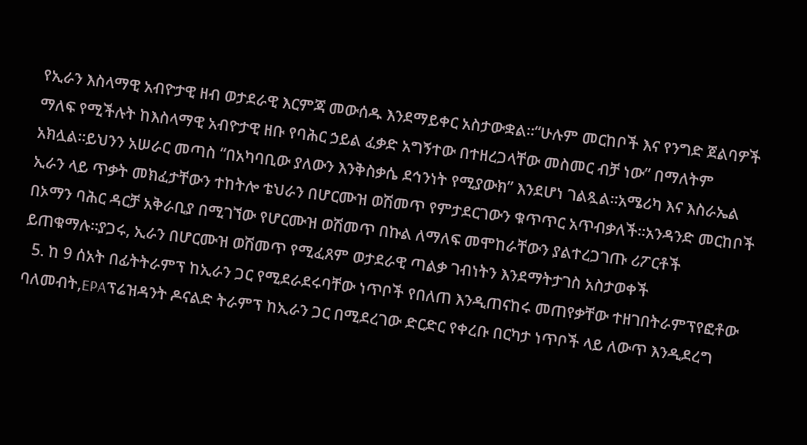የኢራን እስላማዊ አብዮታዊ ዘብ ወታደራዊ እርምጃ መውሰዱ እንደማይቀር አስታውቋል።“ሁሉም መርከቦች እና የንግድ ጀልባዎች ማለፍ የሚችሉት ከእስላማዊ አብዮታዊ ዘቡ የባሕር ኃይል ፈቃድ አግኝተው በተዘረጋላቸው መስመር ብቻ ነው” በማለትም አክሏል።ይህንን አሠራር መጣስ “በአካባቢው ያለውን እንቅስቃሴ ደኅንነት የሚያውክ” እንደሆነ ገልጿል።አሜሪካ እና እስራኤል ኢራን ላይ ጥቃት መክፈታቸውን ተከትሎ ቴህራን በሆርሙዝ ወሽመጥ የምታደርገውን ቁጥጥር አጥብቃለች።አንዳንድ መርከቦች በኦማን ባሕር ዳርቻ አቅራቢያ በሚገኘው የሆርሙዝ ወሽመጥ በኩል ለማለፍ መሞከራቸውን ያልተረጋገጡ ሪፖርቶች ይጠቁማሉ።ያጋሩ, ኢራን በሆርሙዝ ወሽመጥ የሚፈጸም ወታደራዊ ጣልቃ ገብነትን እንደማትታገስ አስታወቀች
  5. ከ 9 ሰአት በፊትትራምፕ ከኢራን ጋር የሚደራደሩባቸው ነጥቦች የበለጠ እንዲጠናከሩ መጠየቃቸው ተዘገበትራምፕየፎቶው ባለመብት,EPAፕሬዝዳንት ዶናልድ ትራምፕ ከኢራን ጋር በሚደረገው ድርድር የቀረቡ በርካታ ነጥቦች ላይ ለውጥ እንዲደረግ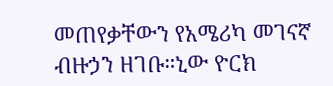መጠየቃቸውን የአሜሪካ መገናኛ ብዙኃን ዘገቡ።ኒው ዮርክ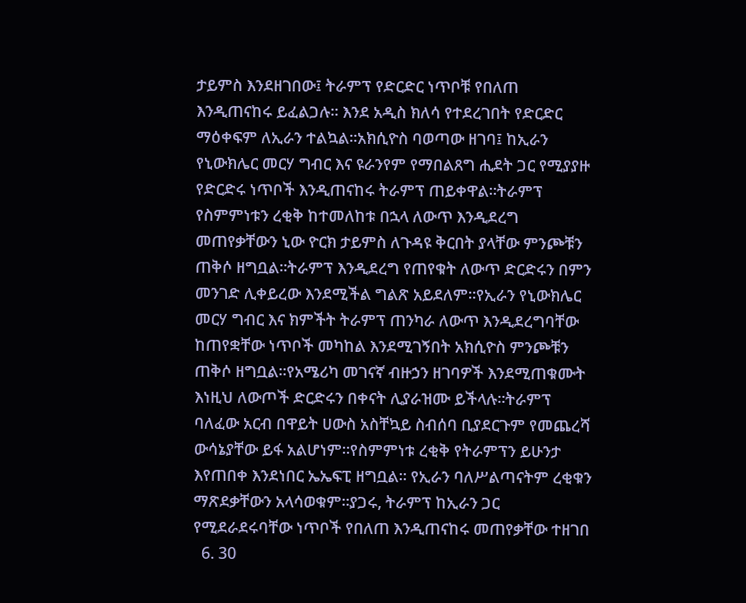ታይምስ እንደዘገበው፤ ትራምፕ የድርድር ነጥቦቹ የበለጠ እንዲጠናከሩ ይፈልጋሉ። እንደ አዲስ ክለሳ የተደረገበት የድርድር ማዕቀፍም ለኢራን ተልኳል።አክሲዮስ ባወጣው ዘገባ፤ ከኢራን የኒውክሌር መርሃ ግብር እና ዩራንየም የማበልጸግ ሒደት ጋር የሚያያዙ የድርድሩ ነጥቦች እንዲጠናከሩ ትራምፕ ጠይቀዋል።ትራምፕ የስምምነቱን ረቂቅ ከተመለከቱ በኋላ ለውጥ እንዲደረግ መጠየቃቸውን ኒው ዮርክ ታይምስ ለጉዳዩ ቅርበት ያላቸው ምንጮቹን ጠቅሶ ዘግቧል።ትራምፕ እንዲደረግ የጠየቁት ለውጥ ድርድሩን በምን መንገድ ሊቀይረው እንደሚችል ግልጽ አይደለም።የኢራን የኒውክሌር መርሃ ግብር እና ክምችት ትራምፕ ጠንካራ ለውጥ እንዲደረግባቸው ከጠየቋቸው ነጥቦች መካከል እንደሚገኝበት አክሲዮስ ምንጮቹን ጠቅሶ ዘግቧል።የአሜሪካ መገናኛ ብዙኃን ዘገባዎች እንደሚጠቁሙት እነዚህ ለውጦች ድርድሩን በቀናት ሊያራዝሙ ይችላሉ።ትራምፕ ባለፈው አርብ በዋይት ሀውስ አስቸኳይ ስብሰባ ቢያደርጉም የመጨረሻ ውሳኔያቸው ይፋ አልሆነም።የስምምነቱ ረቂቅ የትራምፕን ይሁንታ እየጠበቀ እንደነበር ኤኤፍፒ ዘግቧል። የኢራን ባለሥልጣናትም ረቂቁን ማጽደቃቸውን አላሳወቁም።ያጋሩ, ትራምፕ ከኢራን ጋር የሚደራደሩባቸው ነጥቦች የበለጠ እንዲጠናከሩ መጠየቃቸው ተዘገበ
  6. 30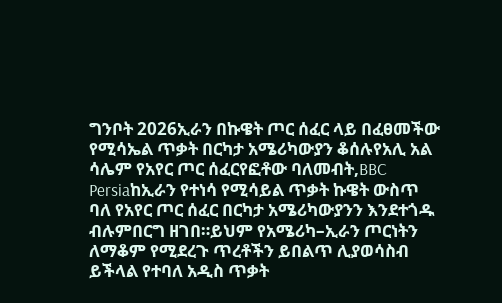ግንቦት 2026ኢራን በኩዌት ጦር ሰፈር ላይ በፈፀመችው የሚሳኤል ጥቃት በርካታ አሜሪካውያን ቆሰሉየአሊ አል ሳሌም የአየር ጦር ሰፈርየፎቶው ባለመብት,BBC Persiaከኢራን የተነሳ የሚሳይል ጥቃት ኩዌት ውስጥ ባለ የአየር ጦር ሰፈር በርካታ አሜሪካውያንን እንደተጎዱ ብሉምበርግ ዘገበ።ይህም የአሜሪካ–ኢራን ጦርነትን ለማቆም የሚደረጉ ጥረቶችን ይበልጥ ሊያወሳስብ ይችላል የተባለ አዲስ ጥቃት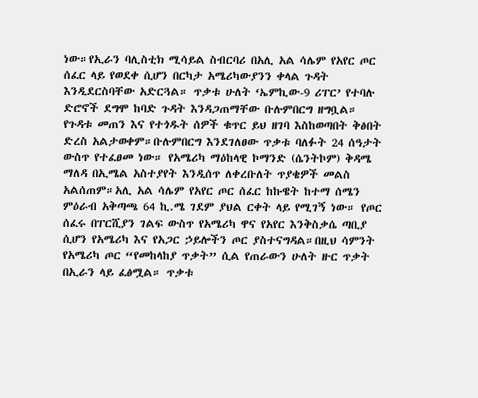ነው።የኢራን ባሊስቲክ ሚሳይል ስብርባሪ በአሊ አል ሳሌም የአየር ጦር ሰፈር ላይ የወደቀ ሲሆን በርካታ አሜሪካውያንን ቀላል ጉዳት እንዲደርስባቸው አድርጓል። ጥቃቱ ሁለት ‘ኤምኪው-9 ሪፐር’ የተባሉ ድሮኖች ደግሞ ከባድ ጉዳት እንዳጋጠማቸው ቡሉምበርግ ዘግቧል። የጉዳቱ መጠን እና የተጎዱት ሰዎች ቁጥር ይህ ዘገባ እስከወጣበት ቅፅበት ድረስ አልታወቀም።ቡሉምበርግ እንደገለፀው ጥቃቱ ባለፉት 24 ሰዓታት ውስጥ የተፈፀመ ነው። የአሜሪካ ማዕከላዊ ኮማንድ (ሴንትኮም) ቅዳሜ ማለዳ በኢሜል አስተያየት እንዲሰጥ ለቀረቡለት ጥያቄዎች መልስ አልሰጠም።አሊ አል ሳሌም የአየር ጦር ሰፈር ከኩዌት ከተማ ሰሜን ምዕራብ አቅጣጫ 64 ኪ.ሜ ገደም ያህል ርቀት ላይ የሚገኝ ነው። የጦር ሰፈሩ በፐርሺያን ገልፍ ውስጥ የአሜሪካ ዋና የአየር እንቅስቃሴ ጣቢያ ሲሆን የአሜሪካ እና የአጋር ኃይሎችን ጦር ያስተናግዳል።በዚህ ሳምንት የአሜሪካ ጦር “የመከላከያ ጥቃት” ሲል የጠራውን ሁለት ዙር ጥቃት በኢራን ላይ ፈፅሟል። ጥቃቱ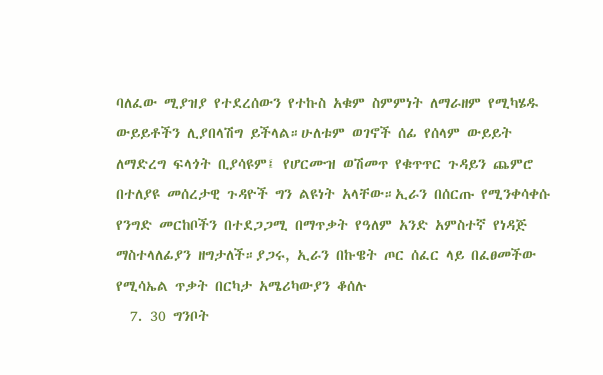ባለፈው ሚያዝያ የተደረሰውን የተኩስ አቁም ስምምነት ለማራዘም የሚካሄዱ ውይይቶችን ሊያበላሽግ ይችላል።ሁለቱም ወገኖች ሰፊ የሰላም ውይይት ለማድረግ ፍላጎት ቢያሳዩም፤ የሆርሙዝ ወሽመጥ የቁጥጥር ጉዳይን ጨምሮ በተለያዩ መሰረታዊ ጉዳዮች ግን ልዩነት አላቸው።ኢራን በሰርጡ የሚንቀሳቀሱ የንግድ መርከቦችን በተደጋጋሚ በማጥቃት የዓለም አንድ አምስተኛ የነዳጅ ማስተላለፊያን ዘግታለች።ያጋሩ, ኢራን በኩዌት ጦር ሰፈር ላይ በፈፀመችው የሚሳኤል ጥቃት በርካታ አሜሪካውያን ቆሰሉ
  7. 30 ግንቦት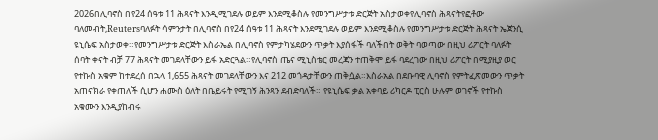2026በሊባኖስ በየ24 ሰዓቱ 11 ሕጻናት እንዲሚገደሉ ወይም እንደሚቆስሉ የመንግሥታቱ ድርጅት አስታወቀየሊባኖስ ሕጻናትየፎቶው ባለመብት,Reutersባለፉት ሳምንታት በሊባኖስ በየ24 ሰዓቱ 11 ሕጻናት እንደሚገደሉ ወይም እንደሚቆስሉ የመንግሥታቱ ድርጅት ሕጻናት ኤጀንሲ ዩኒሴፍ አስታወቀ።የመንግሥታቱ ድርጅት እስራኤል በሊባኖስ የምታካሄደውን ጥቃት እያሰፋች ባለችበት ወቅት ባወጣው በዚህ ሪፖርት ባለፉት ሰባት ቀናት ብቻ 77 ሕጻናት መገደላቸውን ይፋ አድርጓል።የሊባኖስ ጤና ሚኒስቴር መረጃን ተጠቅሞ ይፋ ባደረገው በዚህ ሪፖርት በሚያዚያ ወር የተኩስ አቁም ከተደረሰ በኋላ 1,655 ሕጻናት መገደላቸውን እና 212 መጎዳታቸውን ጠቅሷል።እስራአል በደቡባዊ ሊባኖስ የምትፈጽመውን ጥቃት አጠናክራ የቀጠለች ሲሆን ሐሙስ ዕለት በቤይሩት የሚገኝ ሕንጻን ደብድባለች። የዩኒሴፍ ቃል አቀባይ ሪካርዶ ፒርስ ሁሉም ወገኖች የተኩስ አቁሙን እንዲያከብሩ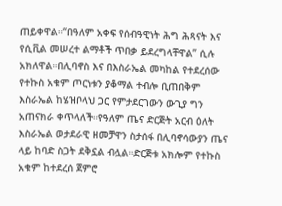ጠይቀዋል።“በዓለም አቀፍ የሰብዓዊነት ሕግ ሕጻናት እና የሲቪል መሠረተ ልማቶች ጥበቃ ይደረግላቸዋል” ሲሉ አክለዋል።በሊባኖስ እና በእስራኤል መካከል የተደረሰው የተኩስ አቁም ጦርነቱን ያቆማል ተብሎ ቢጠበቅም እስራኤል ከሄዝቦላህ ጋር የምታደርገውን ውጊያ ግን አጠናክራ ቀጥላለች።የዓለም ጤና ድርጅት አርብ ዕለት እስራኤል ወታደራዊ ዘመቻዋን ስታሰፋ በሊባኖሳውያን ጤና ላይ ከባድ ስጋት ደቅኗል ብሏል።ድርጅቱ አክሎም የተኩስ አቁም ከተደረሰ ጀምሮ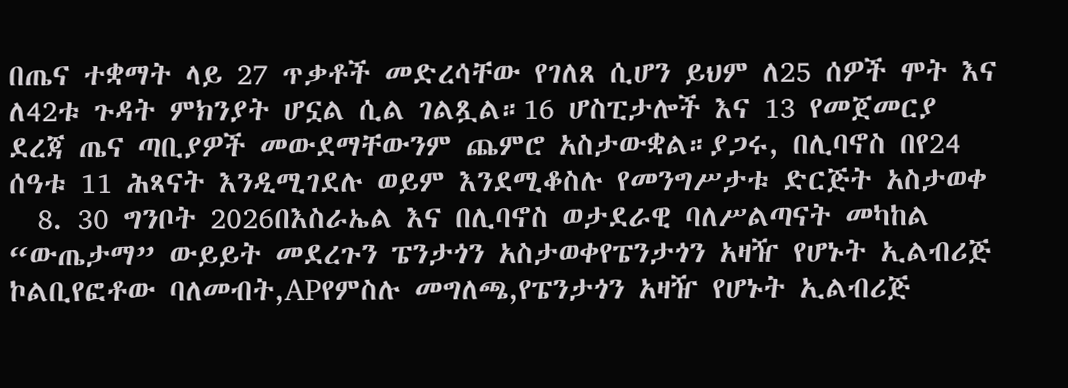በጤና ተቋማት ላይ 27 ጥቃቶች መድረሳቸው የገለጸ ሲሆን ይህም ለ25 ሰዎች ሞት እና ለ42ቱ ጉዳት ምክንያት ሆኗል ሲል ገልጿል።16 ሆስፒታሎች እና 13 የመጀመርያ ደረጃ ጤና ጣቢያዎች መውደማቸውንም ጨምሮ አስታውቋል።ያጋሩ, በሊባኖስ በየ24 ሰዓቱ 11 ሕጻናት እንዲሚገደሉ ወይም እንደሚቆስሉ የመንግሥታቱ ድርጅት አስታወቀ
  8. 30 ግንቦት 2026በእስራኤል እና በሊባኖስ ወታደራዊ ባለሥልጣናት መካከል “ውጤታማ” ውይይት መደረጉን ፔንታጎን አስታወቀየፔንታጎን አዛዥ የሆኑት ኢልብሪጅ ኮልቢየፎቶው ባለመብት,APየምስሉ መግለጫ,የፔንታጎን አዛዥ የሆኑት ኢልብሪጅ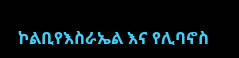ኮልቢየእስራኤል እና የሊባኖስ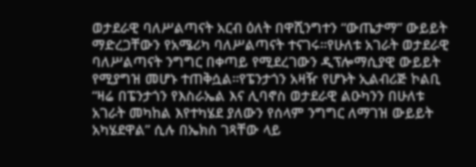ወታደራዊ ባለሥልጣናት አርብ ዕለት በዋሺንግተን “ውጤታማ” ውይይት ማድረጋቸውን የአሜሪካ ባለሥልጣናት ተናገሩ።የሁለቱ አገራት ወታደራዊ ባለሥልጣናት ንግግር በቀጣይ የሚደረገውን ዲፕሎማሲያዊ ውይይት የሚያግዝ መሆኑ ተጠቅሷል።የፔንታጎን አዛዥ የሆኑት ኢልብሪጅ ኮልቢ “ዛሬ በፔንታጎን የእስራኤል እና ሊባኖስ ወታደራዊ ልዑካንን በሁለቱ አገራት መካከል እየተካሄደ ያለውን የሰላም ንግግር ለማገዝ ውይይት አካሄደዋል” ሲሉ በኤክስ ገጻቸው ላይ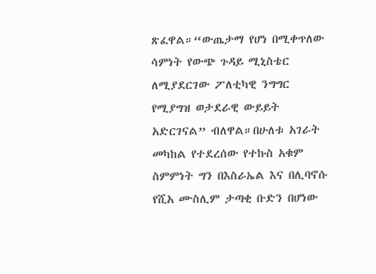ጽፈዋል።“ውጤታማ የሆነ በሚቀጥለው ሳምነት የውጭ ጉዳይ ሚኒስቴር ለሚያደርገው ፖለቲካዊ ንግግር የሚያግዝ ወታደራዊ ውይይት አድርገናል” ብለዋል።በሁለቱ አገራት መካከል የተደረሰው የተኩስ አቁም ስምምነት ግን በእስራኤል እና በሊባኖሱ የሺአ ሙስሊም ታጣቂ ቡድን በሆነው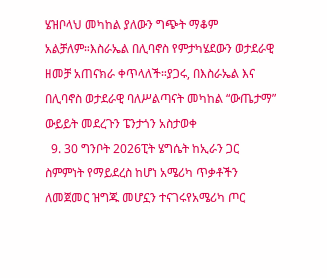ሄዝቦላህ መካከል ያለውን ግጭት ማቆም አልቻለም።እስራኤል በሊባኖስ የምታካሄደውን ወታደራዊ ዘመቻ አጠናክራ ቀጥላለች።ያጋሩ, በእስራኤል እና በሊባኖስ ወታደራዊ ባለሥልጣናት መካከል “ውጤታማ” ውይይት መደረጉን ፔንታጎን አስታወቀ
  9. 30 ግንቦት 2026ፒት ሄግሴት ከኢራን ጋር ስምምነት የማይደረስ ከሆነ አሜሪካ ጥቃቶችን ለመጀመር ዝግጁ መሆኗን ተናገሩየአሜሪካ ጦር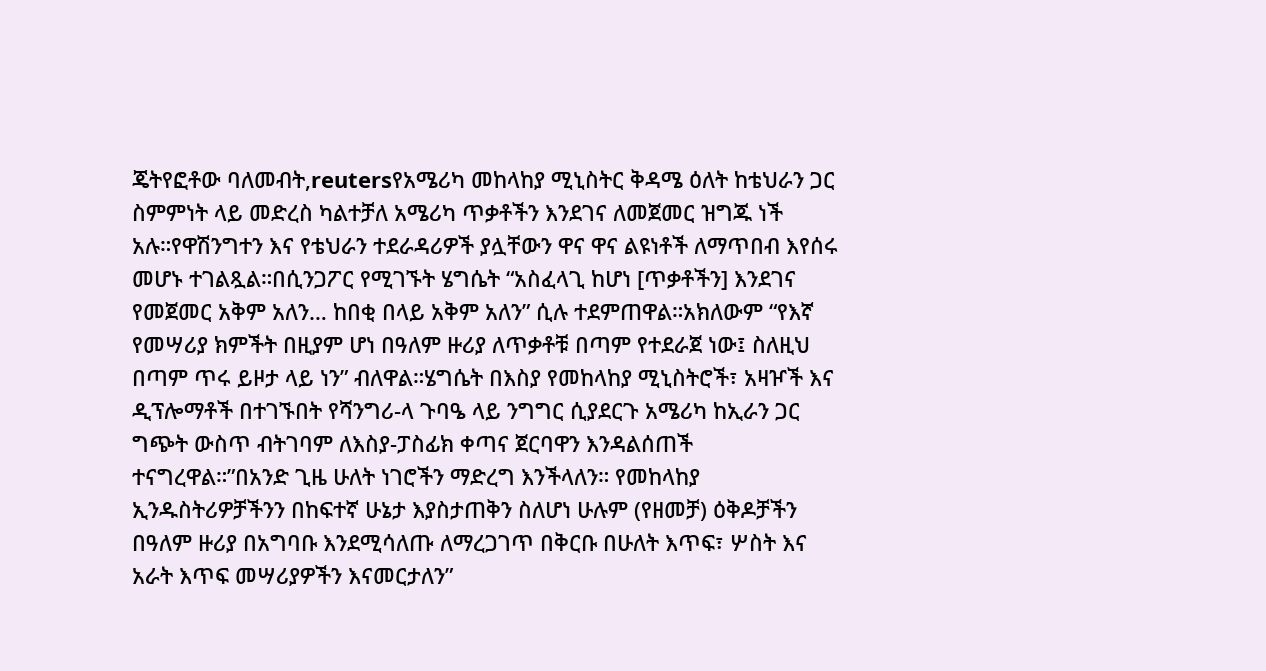ጄትየፎቶው ባለመብት,reutersየአሜሪካ መከላከያ ሚኒስትር ቅዳሜ ዕለት ከቴህራን ጋር ስምምነት ላይ መድረስ ካልተቻለ አሜሪካ ጥቃቶችን እንደገና ለመጀመር ዝግጁ ነች አሉ።የዋሽንግተን እና የቴህራን ተደራዳሪዎች ያሏቸውን ዋና ዋና ልዩነቶች ለማጥበብ እየሰሩ መሆኑ ተገልጿል።በሲንጋፖር የሚገኙት ሄግሴት “አስፈላጊ ከሆነ [ጥቃቶችን] እንደገና የመጀመር አቅም አለን… ከበቂ በላይ አቅም አለን” ሲሉ ተደምጠዋል።አክለውም “የእኛ የመሣሪያ ክምችት በዚያም ሆነ በዓለም ዙሪያ ለጥቃቶቹ በጣም የተደራጀ ነው፤ ስለዚህ በጣም ጥሩ ይዞታ ላይ ነን” ብለዋል።ሄግሴት በእስያ የመከላከያ ሚኒስትሮች፣ አዛዦች እና ዲፕሎማቶች በተገኙበት የሻንግሪ-ላ ጉባዔ ላይ ንግግር ሲያደርጉ አሜሪካ ከኢራን ጋር ግጭት ውስጥ ብትገባም ለእስያ-ፓስፊክ ቀጣና ጀርባዋን እንዳልሰጠች ተናግረዋል።”በአንድ ጊዜ ሁለት ነገሮችን ማድረግ እንችላለን። የመከላከያ ኢንዱስትሪዎቻችንን በከፍተኛ ሁኔታ እያስታጠቅን ስለሆነ ሁሉም (የዘመቻ) ዕቅዶቻችን በዓለም ዙሪያ በአግባቡ እንደሚሳለጡ ለማረጋገጥ በቅርቡ በሁለት እጥፍ፣ ሦስት እና አራት እጥፍ መሣሪያዎችን እናመርታለን”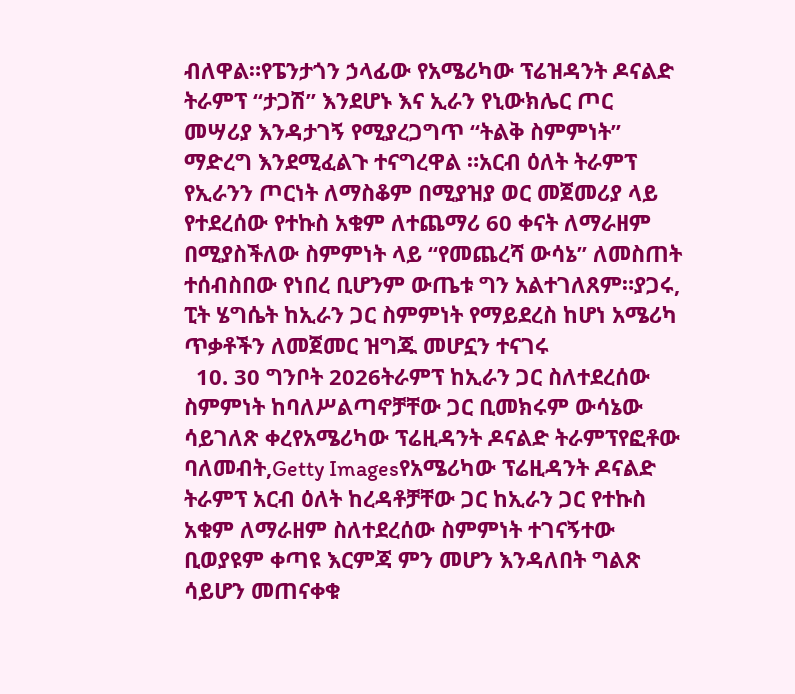ብለዋል።የፔንታጎን ኃላፊው የአሜሪካው ፕሬዝዳንት ዶናልድ ትራምፕ “ታጋሽ” እንደሆኑ እና ኢራን የኒውክሌር ጦር መሣሪያ እንዳታገኝ የሚያረጋግጥ “ትልቅ ስምምነት” ማድረግ እንደሚፈልጉ ተናግረዋል ።አርብ ዕለት ትራምፕ የኢራንን ጦርነት ለማስቆም በሚያዝያ ወር መጀመሪያ ላይ የተደረሰው የተኩስ አቁም ለተጨማሪ 60 ቀናት ለማራዘም በሚያስችለው ስምምነት ላይ “የመጨረሻ ውሳኔ” ለመስጠት ተሰብስበው የነበረ ቢሆንም ውጤቱ ግን አልተገለጸም።ያጋሩ, ፒት ሄግሴት ከኢራን ጋር ስምምነት የማይደረስ ከሆነ አሜሪካ ጥቃቶችን ለመጀመር ዝግጁ መሆኗን ተናገሩ
  10. 30 ግንቦት 2026ትራምፕ ከኢራን ጋር ስለተደረሰው ስምምነት ከባለሥልጣኖቻቸው ጋር ቢመክሩም ውሳኔው ሳይገለጽ ቀረየአሜሪካው ፕሬዚዳንት ዶናልድ ትራምፕየፎቶው ባለመብት,Getty Imagesየአሜሪካው ፕሬዚዳንት ዶናልድ ትራምፕ አርብ ዕለት ከረዳቶቻቸው ጋር ከኢራን ጋር የተኩስ አቁም ለማራዘም ስለተደረሰው ስምምነት ተገናኝተው ቢወያዩም ቀጣዩ እርምጃ ምን መሆን እንዳለበት ግልጽ ሳይሆን መጠናቀቁ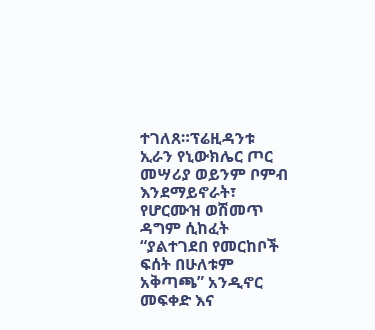ተገለጸ።ፕሬዚዳንቱ ኢራን የኒውክሌር ጦር መሣሪያ ወይንም ቦምብ እንደማይኖራት፣ የሆርሙዝ ወሽመጥ ዳግም ሲከፈት “ያልተገደበ የመርከቦች ፍሰት በሁለቱም አቅጣጫ” አንዲኖር መፍቀድ እና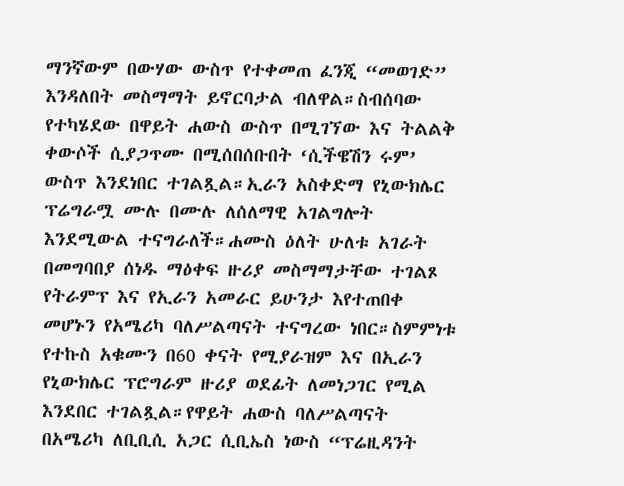ማንኛውም በውሃው ውስጥ የተቀመጠ ፈንጂ “መወገድ” እንዳለበት መስማማት ይኖርባታል ብለዋል።ስብሰባው የተካሄደው በዋይት ሐውስ ውስጥ በሚገኘው እና ትልልቅ ቀውሶች ሲያጋጥሙ በሚሰበሰቡበት ‘ሲችዌሽን ሩም’ ውስጥ እንደነበር ተገልጿል።ኢራን አስቀድማ የኒውክሌር ፕሬግራሟ ሙሉ በሙሉ ለሰለማዊ አገልግሎት እንደሚውል ተናግራለች።ሐሙስ ዕለት ሁለቱ አገራት በመግባበያ ሰነዱ ማዕቀፍ ዙሪያ መስማማታቸው ተገልጾ የትራምፕ እና የኢራን አመራር ይሁንታ እየተጠበቀ መሆኑን የአሜሪካ ባለሥልጣናት ተናግረው ነበር።ስምምነቱ የተኩስ አቁሙን በ60 ቀናት የሚያራዝም እና በኢራን የኒውክሌር ፕሮግራም ዙሪያ ወደፊት ለመነጋገር የሚል እንደበር ተገልጿል።የዋይት ሐውስ ባለሥልጣናት በአሜሪካ ለቢቢሲ አጋር ሲቢኤስ ነውስ “ፕሬዚዳንት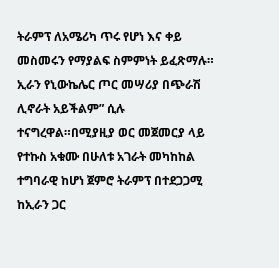ትራምፕ ለአሜሪካ ጥሩ የሆነ እና ቀይ መስመሩን የማያልፍ ስምምነት ይፈጽማሉ። ኢራን የኒውኬሌር ጦር መሣሪያ በጭራሽ ሊኖራት አይችልም” ሲሉ ተናግረዋል።በሚያዚያ ወር መጀመርያ ላይ የተኩስ አቁሙ በሁለቱ አገራት መካከከል ተግባራዊ ከሆነ ጀምሮ ትራምፕ በተደጋጋሚ ከኢራን ጋር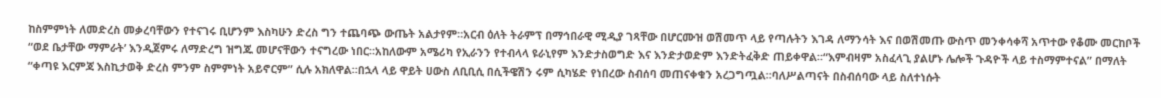ከስምምነት ለመድረስ መቃረባቸውን የተናገሩ ቢሆንም እስካሁን ድረስ ግን ተጨባጭ ውጤት አልታየም።አርብ ዕለት ትራምፕ በማኅበራዊ ሚዲያ ገጻቸው በሆርሙዝ ወሽመጥ ላይ የጣሉትን እገዳ ለማንሳት እና በወሽመጡ ውስጥ መንቀሳቀሻ አጥተው የቆሙ መርከቦች “ወደ ቤታቸው ማምራት’ እንዲጀምሩ ለማድረግ ዝግጁ መሆናቸውን ተናግረው ነበር።አከለውም አሜሪካ የኢራንን የተብላላ ዩራኒየም እንድታስወግድ እና እንድታወድም እንድትፈቅድ ጠይቀዋል።“እምብዛም አስፈላጊ ያልሆኑ ሌሎች ጉዳዮች ላይ ተስማምተናል” በማለት “ቀጣዩ እርምጃ እስኪታወቅ ድረስ ምንም ስምምነት አይኖርም” ሲሉ አክለዋል።በኋላ ላይ ዋይት ሀውስ ለቢቢሲ በሲችዌሽን ሩም ሲካሄድ የነበረው ስብሰባ መጠናቀቁን አረጋግጧል።ባለሥልጣናት በስብሰባው ላይ ስለተነሱት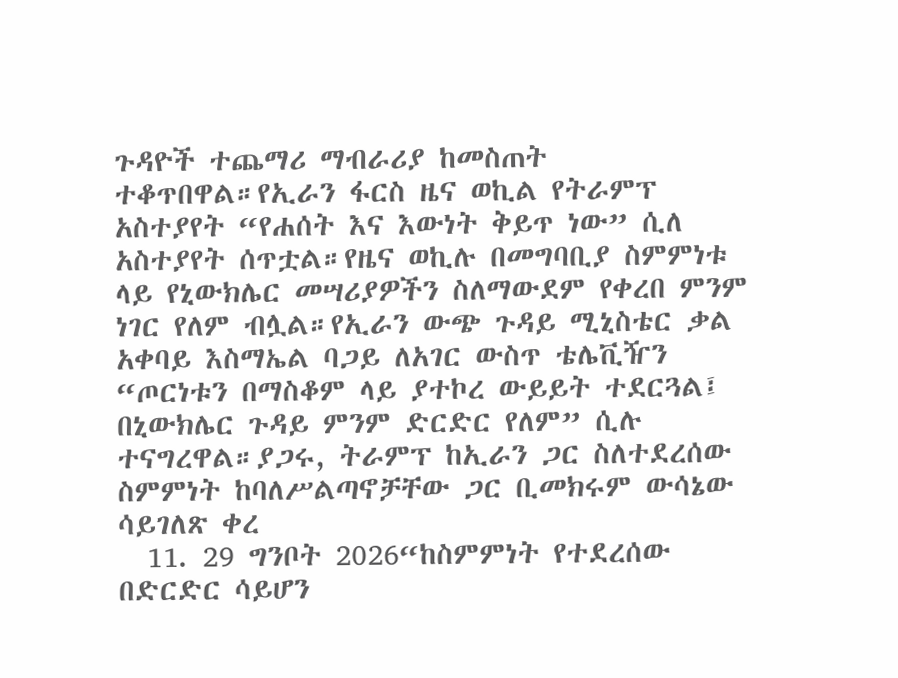ጉዳዮች ተጨማሪ ማብራሪያ ከመስጠት ተቆጥበዋል።የኢራን ፋርስ ዜና ወኪል የትራምፕ አስተያየት “የሐሰት እና እውነት ቅይጥ ነው” ሲለ አስተያየት ሰጥቷል።የዜና ወኪሉ በመግባቢያ ስምምነቱ ላይ የኒውክሌር መሣሪያዎችን ስለማውደም የቀረበ ምንም ነገር የለም ብሏል።የኢራን ውጭ ጉዳይ ሚኒስቴር ቃል አቀባይ እስማኤል ባጋይ ለአገር ውስጥ ቴሌቪዥን “ጦርነቱን በማስቆም ላይ ያተኮረ ውይይት ተደርጓል፤ በኒውክሌር ጉዳይ ምንም ድርድር የለም” ሲሉ ተናግረዋል።ያጋሩ, ትራምፕ ከኢራን ጋር ስለተደረሰው ስምምነት ከባለሥልጣኖቻቸው ጋር ቢመክሩም ውሳኔው ሳይገለጽ ቀረ
  11. 29 ግንቦት 2026“ከስምምነት የተደረሰው በድርድር ሳይሆን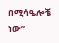በሚሳዔሎቼ ነው”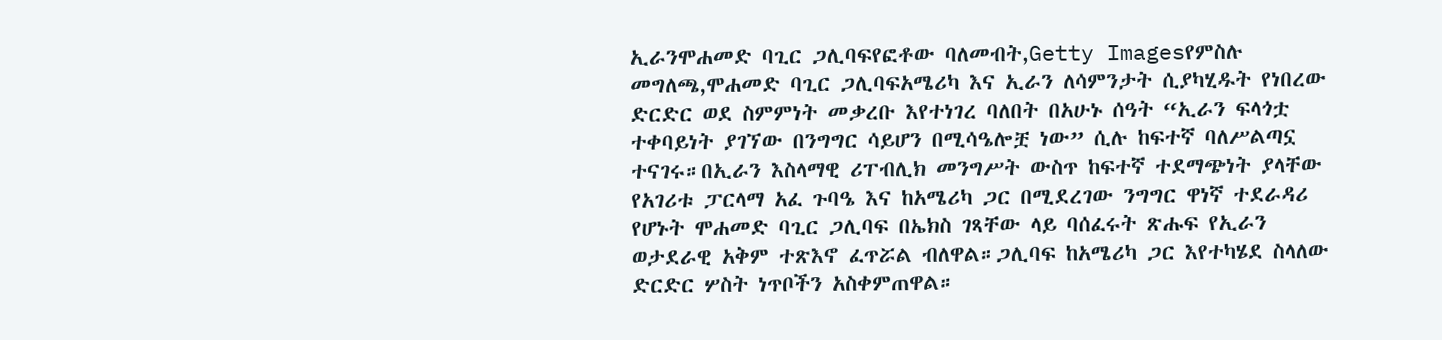ኢራንሞሐመድ ባጊር ጋሊባፍየፎቶው ባለመብት,Getty Imagesየምስሉ መግለጫ,ሞሐመድ ባጊር ጋሊባፍአሜሪካ እና ኢራን ለሳምንታት ሲያካሂዱት የነበረው ድርድር ወደ ስምምነት መቃረቡ እየተነገረ ባለበት በአሁኑ ሰዓት “ኢራን ፍላጎቷ ተቀባይነት ያገኘው በንግግር ሳይሆን በሚሳዔሎቿ ነው” ሲሉ ከፍተኛ ባለሥልጣኗ ተናገሩ።በኢራን እስላማዊ ሪፐብሊክ መንግሥት ውስጥ ከፍተኛ ተደማጭነት ያላቸው የአገሪቱ ፓርላማ አፈ ጉባዔ እና ከአሜሪካ ጋር በሚደረገው ንግግር ዋነኛ ተደራዳሪ የሆኑት ሞሐመድ ባጊር ጋሊባፍ በኤክስ ገጻቸው ላይ ባሰፈሩት ጽሑፍ የኢራን ወታደራዊ አቅም ተጽእኖ ፈጥሯል ብለዋል።ጋሊባፍ ከአሜሪካ ጋር እየተካሄደ ስላለው ድርድር ሦስት ነጥቦችን አስቀምጠዋል።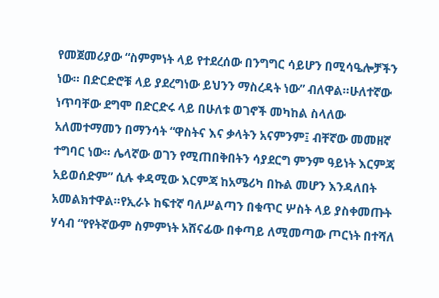የመጀመሪያው “ስምምነት ላይ የተደረሰው በንግግር ሳይሆን በሚሳዔሎቻችን ነው። በድርድሮቹ ላይ ያደረግነው ይህንን ማስረዳት ነው” ብለዋል።ሁለተኛው ነጥባቸው ደግሞ በድርድሩ ላይ በሁለቱ ወገኖች መካከል ስላለው አለመተማመን በማንሳት “ዋስትና እና ቃላትን አናምንም፤ ብቸኛው መመዘኛ ተግባር ነው። ሌላኛው ወገን የሚጠበቅበትን ሳያደርግ ምንም ዓይነት እርምጃ አይወሰድም” ሲሉ ቀዳሚው እርምጃ ከአሜሪካ በኩል መሆን እንዳለበት አመልክተዋል።የኢራኑ ከፍተኛ ባለሥልጣን በቁጥር ሦስት ላይ ያስቀመጡት ሃሳብ “የየትኛውም ስምምነት አሸናፊው በቀጣይ ለሚመጣው ጦርነት በተሻለ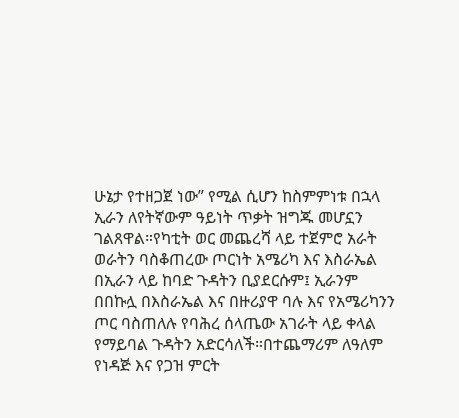ሁኔታ የተዘጋጀ ነው” የሚል ሲሆን ከስምምነቱ በኋላ ኢራን ለየትኛውም ዓይነት ጥቃት ዝግጁ መሆኗን ገልጸዋል።የካቲት ወር መጨረሻ ላይ ተጀምሮ አራት ወራትን ባስቆጠረው ጦርነት አሜሪካ እና እስራኤል በኢራን ላይ ከባድ ጉዳትን ቢያደርሱም፤ ኢራንም በበኩሏ በእስራኤል እና በዙሪያዋ ባሉ እና የአሜሪካንን ጦር ባስጠለሉ የባሕረ ሰላጤው አገራት ላይ ቀላል የማይባል ጉዳትን አድርሳለች።በተጨማሪም ለዓለም የነዳጅ እና የጋዝ ምርት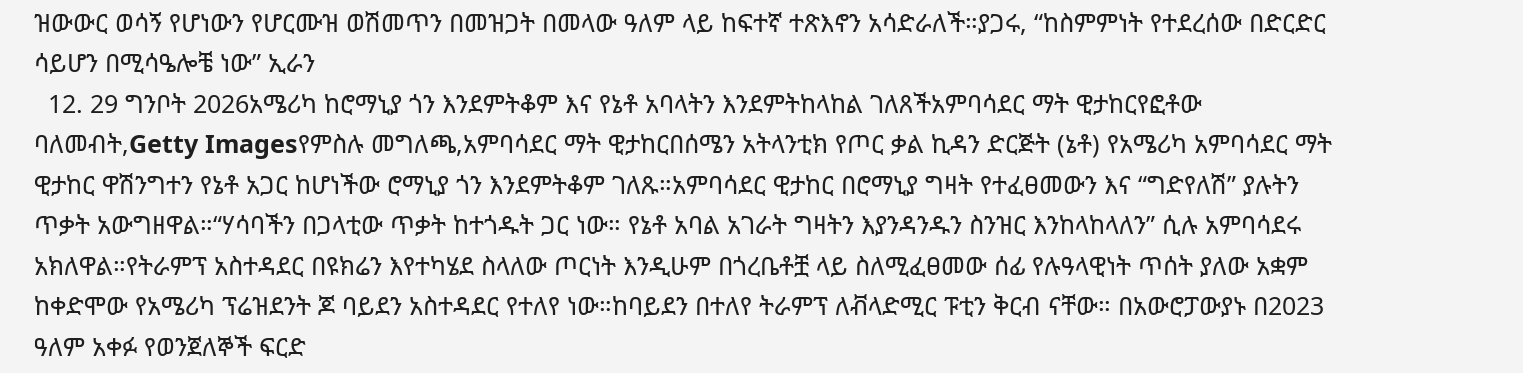ዝውውር ወሳኝ የሆነውን የሆርሙዝ ወሽመጥን በመዝጋት በመላው ዓለም ላይ ከፍተኛ ተጽእኖን አሳድራለች።ያጋሩ, “ከስምምነት የተደረሰው በድርድር ሳይሆን በሚሳዔሎቼ ነው” ኢራን
  12. 29 ግንቦት 2026አሜሪካ ከሮማኒያ ጎን እንደምትቆም እና የኔቶ አባላትን እንደምትከላከል ገለጸችአምባሳደር ማት ዊታከርየፎቶው ባለመብት,Getty Imagesየምስሉ መግለጫ,አምባሳደር ማት ዊታከርበሰሜን አትላንቲክ የጦር ቃል ኪዳን ድርጅት (ኔቶ) የአሜሪካ አምባሳደር ማት ዊታከር ዋሽንግተን የኔቶ አጋር ከሆነችው ሮማኒያ ጎን እንደምትቆም ገለጹ።አምባሳደር ዊታከር በሮማኒያ ግዛት የተፈፀመውን እና “ግድየለሽ” ያሉትን ጥቃት አውግዘዋል።“ሃሳባችን በጋላቲው ጥቃት ከተጎዱት ጋር ነው። የኔቶ አባል አገራት ግዛትን እያንዳንዱን ስንዝር እንከላከላለን” ሲሉ አምባሳደሩ አክለዋል።የትራምፕ አስተዳደር በዩክሬን እየተካሄደ ስላለው ጦርነት እንዲሁም በጎረቤቶቿ ላይ ስለሚፈፀመው ሰፊ የሉዓላዊነት ጥሰት ያለው አቋም ከቀድሞው የአሜሪካ ፕሬዝደንት ጆ ባይደን አስተዳደር የተለየ ነው።ከባይደን በተለየ ትራምፕ ለቭላድሚር ፑቲን ቅርብ ናቸው። በአውሮፓውያኑ በ2023 ዓለም አቀፉ የወንጀለኞች ፍርድ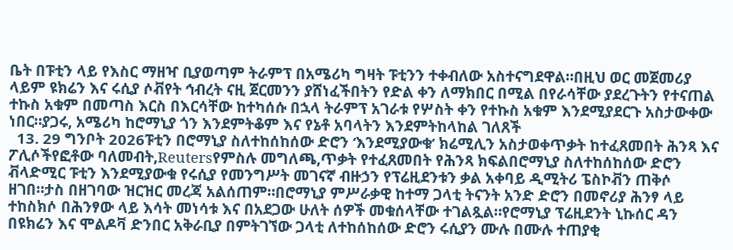ቤት በፑቲን ላይ የእስር ማዘዣ ቢያወጣም ትራምፕ በአሜሪካ ግዛት ፑቲንን ተቀብለው አስተናግደዋል።በዚህ ወር መጀመሪያ ላይም ዩክሬን እና ሩሲያ ሶቭየት ኅብረት ናዚ ጀርመንን ያሸነፈችበትን የድል ቀን ለማክበር በሚል በየራሳቸው ያደረጉትን የተናጠል ተኩስ አቁም በመጣስ እርስ በእርሳቸው ከተካሰሱ በኋላ ትራምፕ አገራቱ የሦስት ቀን የተኩስ አቁም እንደሚያደርጉ አስታውቀው ነበር።ያጋሩ, አሜሪካ ከሮማኒያ ጎን እንደምትቆም እና የኔቶ አባላትን እንደምትከላከል ገለጸች
  13. 29 ግንቦት 2026ፑቲን በሮማኒያ ስለተከሰከሰው ድሮን ‘እንደሚያውቁ’ ክሬሚሊን አስታወቀጥቃት ከተፈጸመበት ሕንጻ እና ፖሊሶችየፎቶው ባለመብት,Reutersየምስሉ መግለጫ,ጥቃት የተፈጸመበት የሕንጻ ክፍልበሮማኒያ ስለተከሰከሰው ድሮን ቭላድሚር ፑቲን እንደሚያውቁ የሩሲያ የመንግሥት መገናኛ ብዙኃን የፕሬዚደንቱን ቃል አቀባይ ዲሚትሪ ፔስኮቭን ጠቅሶ ዘገበ።ታስ በዘገባው ዝርዝር መረጃ አልሰጠም።በሮማኒያ ምሥራቃዊ ከተማ ጋላቲ ትናንት አንድ ድሮን በመኖሪያ ሕንፃ ላይ ተከስክሶ በሕንፃው ላይ እሳት መነሳቱ እና በአደጋው ሁለት ሰዎች መቁሰላቸው ተገልጿል።የሮማኒያ ፕሬዚደንት ኒኩሰር ዳን በዩክሬን እና ሞልዶቫ ድንበር አቅራቢያ በምትገኘው ጋላቲ ለተከሰከሰው ድሮን ሩሲያን ሙሉ በሙሉ ተጠያቂ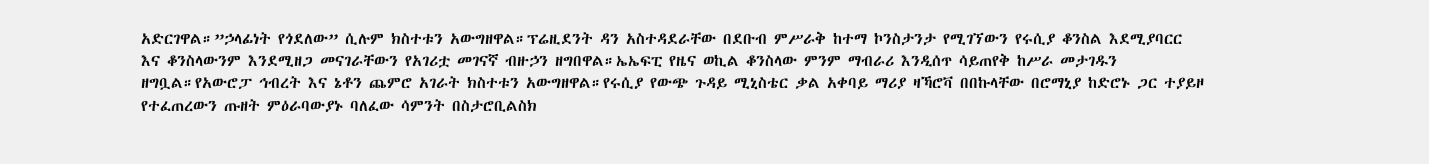አድርገዋል።”ኃላፊነት የጎደለው” ሲሉም ክስተቱን አውግዘዋል።ፕሬዚደንት ዳን አስተዳደራቸው በደቡብ ምሥራቅ ከተማ ኮንስታንታ የሚገኘውን የሩሲያ ቆንስል እደሚያባርር እና ቆንስላውንም እንደሚዘጋ መናገራቸውን የአገሪቷ መገናኛ ብዙኃን ዘግበዋል።ኤኤፍፒ የዜና ወኪል ቆንስላው ምንም ማብራሪ እንዲሰጥ ሳይጠየቅ ከሥራ መታገዱን ዘግቧል።የአውሮፓ ኅብረት እና ኔቶን ጨምሮ አገራት ክስተቱን አውግዘዋል።የሩሲያ የውጭ ጉዳይ ሚኒስቴር ቃል አቀባይ ማሪያ ዛኻሮቫ በበኩላቸው በሮማኒያ ከድሮኑ ጋር ተያይዞ የተፈጠረውን ጡዘት ምዕራባውያኑ ባለፈው ሳምንት በስታሮቢልስክ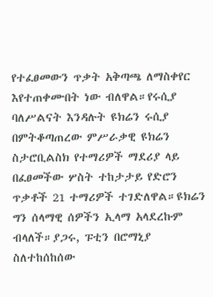የተፈፀመውን ጥቃት አቅጣጫ ለማስቀየር እየተጠቀሙበት ነው ብለዋል።የሩሲያ ባለሥልናት እንዳሉት ዩክሬን ሩሲያ በምትቆጣጠረው ምሥራቃዊ ዩክሬን ስታሮቢልስክ የተማሪዎች ማደሪያ ላይ በፈፀመችው ሦስት ተከታታይ የድሮን ጥቃቶች 21 ተማሪዎች ተገድለዋል።ዩክሬን ግን ሰላማዊ ሰዎችን ኢላማ አላደረኩም ብላለች።ያጋሩ, ፑቲን በሮማኒያ ስለተከሰከሰው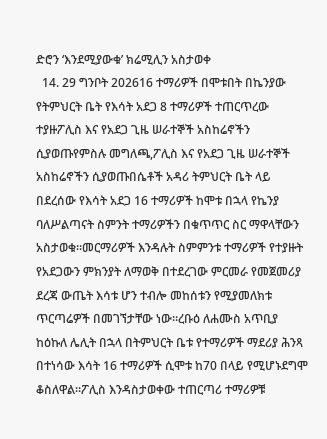ድሮን ‘እንደሚያውቁ’ ክሬሚሊን አስታወቀ
  14. 29 ግንቦት 202616 ተማሪዎች በሞቱበት በኬንያው የትምህርት ቤት የእሳት አደጋ 8 ተማሪዎች ተጠርጥረው ተያዙፖሊስ እና የአደጋ ጊዜ ሠራተኞች አስከሬኖችን ሲያወጡየምስሉ መግለጫ,ፖሊስ እና የአደጋ ጊዜ ሠራተኞች አስከሬኖችን ሲያወጡበሴቶች አዳሪ ትምህርት ቤት ላይ በደረሰው የእሳት አደጋ 16 ተማሪዎች ከሞቱ በኋላ የኬንያ ባለሥልጣናት ስምንት ተማሪዎችን በቁጥጥር ስር ማዋላቸውን አስታወቁ።መርማሪዎች እንዳሉት ስምምንቱ ተማሪዎች የተያዙት የአደጋውን ምክንያት ለማወቅ በተደረገው ምርመራ የመጀመሪያ ደረጃ ውጤት እሳቱ ሆን ተብሎ መከሰቱን የሚያመለክቱ ጥርጣሬዎች በመገኘታቸው ነው።ረቡዕ ለሐሙስ አጥቢያ ከዕኩለ ሌሊት በኋላ በትምህርት ቤቱ የተማሪዎች ማደሪያ ሕንጻ በተነሳው እሳት 16 ተማሪዎች ሲሞቱ ከ70 በላይ የሚሆኑደግሞ ቆስለዋል።ፖሊስ እንዳስታወቀው ተጠርጣሪ ተማሪዎቹ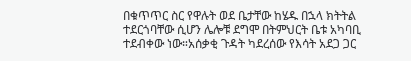በቁጥጥር ስር የዋሉት ወደ ቤታቸው ከሄዱ በኋላ ክትትል ተደርጎባቸው ሲሆን ሌሎቹ ደግሞ በትምህርት ቤቱ አካባቢ ተደብቀው ነው።አሰቃቂ ጉዳት ካደረሰው የእሳት አደጋ ጋር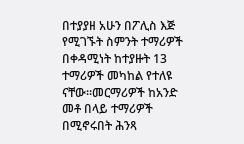በተያያዘ አሁን በፖሊስ እጅ የሚገኙት ስምንት ተማሪዎች በቀዳሚነት ከተያዙት 13 ተማሪዎች መካከል የተለዩ ናቸው።መርማሪዎች ከአንድ መቶ በላይ ተማሪዎች በሚኖሩበት ሕንጻ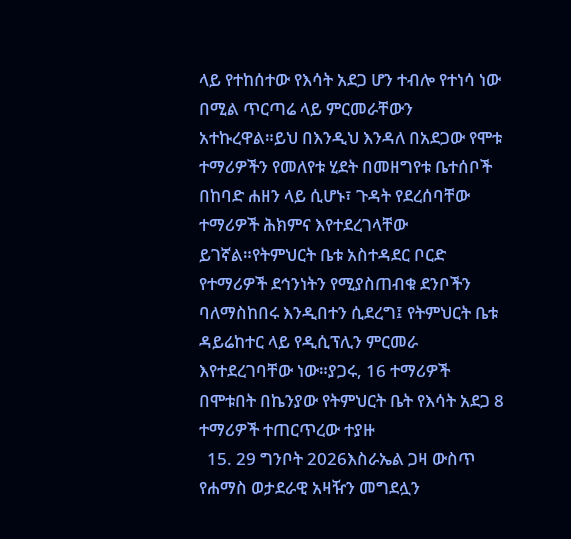ላይ የተከሰተው የእሳት አደጋ ሆን ተብሎ የተነሳ ነው በሚል ጥርጣሬ ላይ ምርመራቸውን አተኩረዋል።ይህ በእንዲህ እንዳለ በአደጋው የሞቱ ተማሪዎችን የመለየቱ ሂደት በመዘግየቱ ቤተሰቦች በከባድ ሐዘን ላይ ሲሆኑ፣ ጉዳት የደረሰባቸው ተማሪዎች ሕክምና እየተደረገላቸው ይገኛል።የትምህርት ቤቱ አስተዳደር ቦርድ የተማሪዎች ደኅንነትን የሚያስጠብቁ ደንቦችን ባለማስከበሩ እንዲበተን ሲደረግ፤ የትምህርት ቤቱ ዳይሬከተር ላይ የዲሲፕሊን ምርመራ እየተደረገባቸው ነው።ያጋሩ, 16 ተማሪዎች በሞቱበት በኬንያው የትምህርት ቤት የእሳት አደጋ 8 ተማሪዎች ተጠርጥረው ተያዙ
  15. 29 ግንቦት 2026እስራኤል ጋዛ ውስጥ የሐማስ ወታደራዊ አዛዥን መግደሏን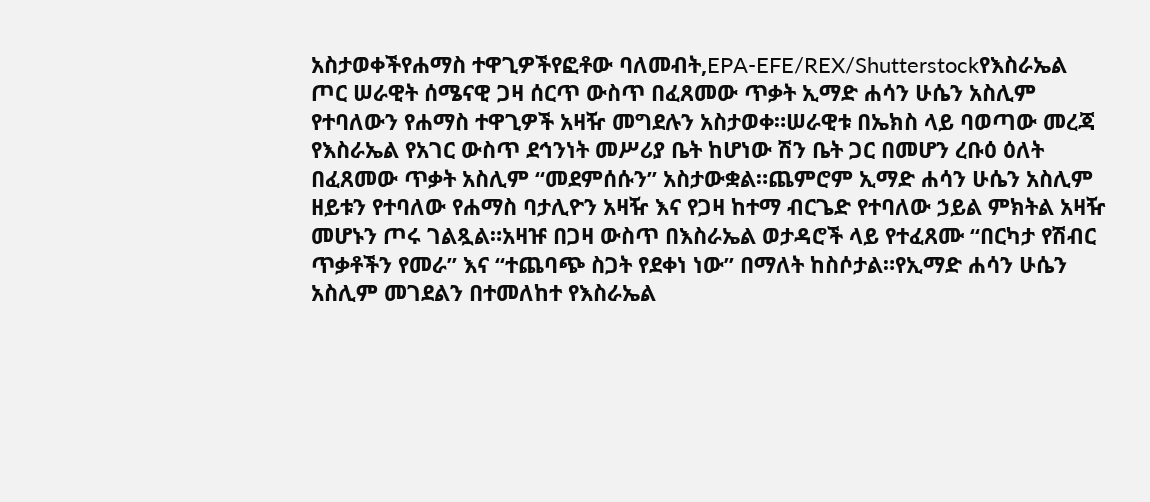አስታወቀችየሐማስ ተዋጊዎችየፎቶው ባለመብት,EPA-EFE/REX/Shutterstockየእስራኤል ጦር ሠራዊት ሰሜናዊ ጋዛ ሰርጥ ውስጥ በፈጸመው ጥቃት ኢማድ ሐሳን ሁሴን አስሊም የተባለውን የሐማስ ተዋጊዎች አዛዥ መግደሉን አስታወቀ።ሠራዊቱ በኤክስ ላይ ባወጣው መረጃ የእስራኤል የአገር ውስጥ ደኅንነት መሥሪያ ቤት ከሆነው ሽን ቤት ጋር በመሆን ረቡዕ ዕለት በፈጸመው ጥቃት አስሊም “መደምሰሱን” አስታውቋል።ጨምሮም ኢማድ ሐሳን ሁሴን አስሊም ዘይቱን የተባለው የሐማስ ባታሊዮን አዛዥ እና የጋዛ ከተማ ብርጌድ የተባለው ኃይል ምክትል አዛዥ መሆኑን ጦሩ ገልጿል።አዛዡ በጋዛ ውስጥ በእስራኤል ወታዳሮች ላይ የተፈጸሙ “በርካታ የሽብር ጥቃቶችን የመራ” እና “ተጨባጭ ስጋት የደቀነ ነው” በማለት ከስሶታል።የኢማድ ሐሳን ሁሴን አስሊም መገደልን በተመለከተ የእስራኤል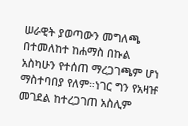ሠራዊት ያወጣውን መግለጫ በተመለከተ ከሐማስ በኩል አስካሁን የተሰጠ ማረጋገጫም ሆነ ማስተባበያ የለም።ነገር ግን የአዛዡ መገደል ከተረጋገጠ አስሊም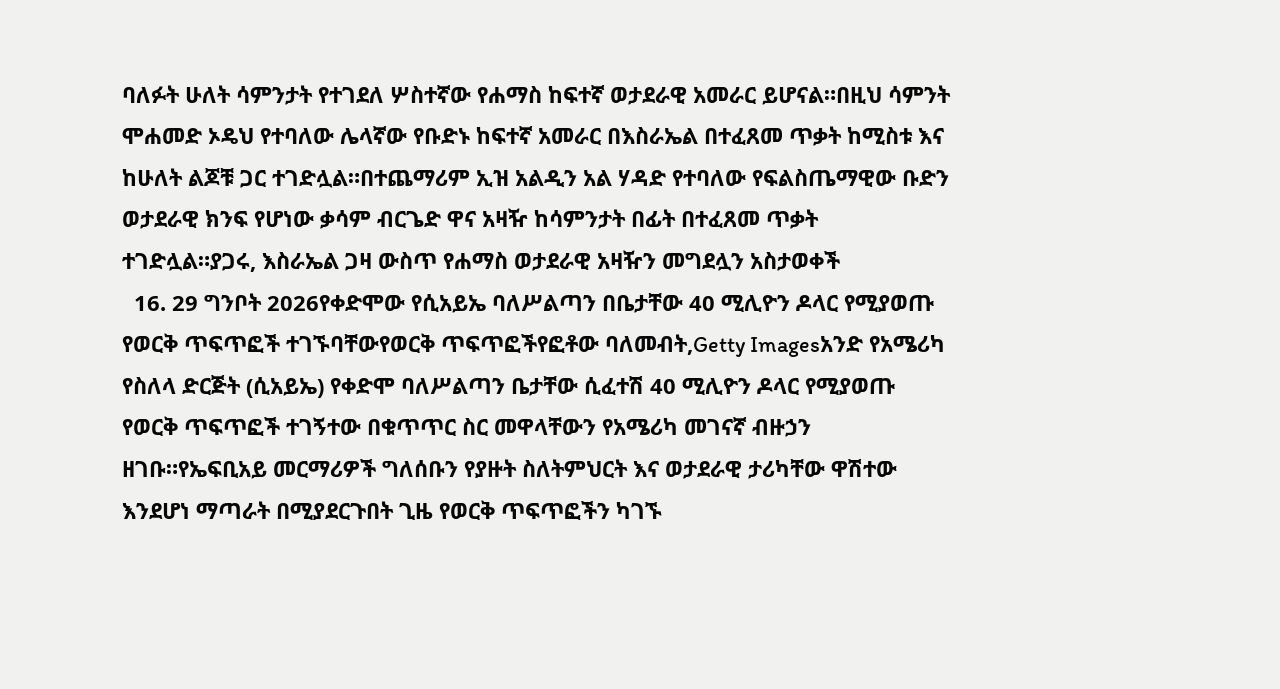ባለፉት ሁለት ሳምንታት የተገደለ ሦስተኛው የሐማስ ከፍተኛ ወታደራዊ አመራር ይሆናል።በዚህ ሳምንት ሞሐመድ ኦዴህ የተባለው ሌላኛው የቡድኑ ከፍተኛ አመራር በእስራኤል በተፈጸመ ጥቃት ከሚስቱ እና ከሁለት ልጆቹ ጋር ተገድሏል።በተጨማሪም ኢዝ አልዲን አል ሃዳድ የተባለው የፍልስጤማዊው ቡድን ወታደራዊ ክንፍ የሆነው ቃሳም ብርጌድ ዋና አዛዥ ከሳምንታት በፊት በተፈጸመ ጥቃት ተገድሏል።ያጋሩ, እስራኤል ጋዛ ውስጥ የሐማስ ወታደራዊ አዛዥን መግደሏን አስታወቀች
  16. 29 ግንቦት 2026የቀድሞው የሲአይኤ ባለሥልጣን በቤታቸው 40 ሚሊዮን ዶላር የሚያወጡ የወርቅ ጥፍጥፎች ተገኙባቸውየወርቅ ጥፍጥፎችየፎቶው ባለመብት,Getty Imagesአንድ የአሜሪካ የስለላ ድርጅት (ሲአይኤ) የቀድሞ ባለሥልጣን ቤታቸው ሲፈተሽ 40 ሚሊዮን ዶላር የሚያወጡ የወርቅ ጥፍጥፎች ተገኝተው በቁጥጥር ስር መዋላቸውን የአሜሪካ መገናኛ ብዙኃን ዘገቡ።የኤፍቢአይ መርማሪዎች ግለሰቡን የያዙት ስለትምህርት እና ወታደራዊ ታሪካቸው ዋሽተው እንደሆነ ማጣራት በሚያደርጉበት ጊዜ የወርቅ ጥፍጥፎችን ካገኙ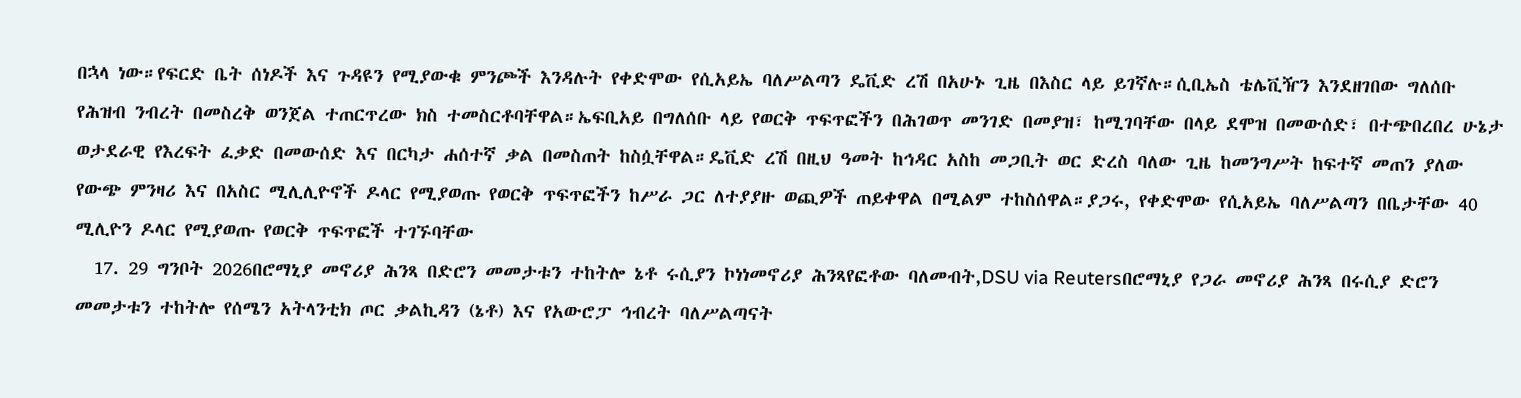በኋላ ነው።የፍርድ ቤት ሰነዶች እና ጉዳዩን የሚያውቁ ምንጮች እንዳሉት የቀድሞው የሲአይኤ ባለሥልጣን ዴቪድ ረሽ በአሁኑ ጊዜ በእስር ላይ ይገኛሉ።ሲቢኤስ ቴሌቪዥን እንደዘገበው ግለሰቡ የሕዝብ ንብረት በመስረቅ ወንጀል ተጠርጥረው ክስ ተመስርቶባቸዋል።ኤፍቢአይ በግለሰቡ ላይ የወርቅ ጥፍጥፎችን በሕገወጥ መንገድ በመያዝ፣ ከሚገባቸው በላይ ደሞዝ በመውሰድ፣ በተጭበረበረ ሁኔታ ወታደራዊ የእረፍት ፈቃድ በመውሰድ እና በርካታ ሐሰተኛ ቃል በመስጠት ከስሷቸዋል።ዴቪድ ረሽ በዚህ ዓመት ከኅዳር አስከ መጋቢት ወር ድረስ ባለው ጊዜ ከመንግሥት ከፍተኛ መጠን ያለው የውጭ ምንዛሪ እና በአስር ሚሊሊዮኖች ዶላር የሚያወጡ የወርቅ ጥፍጥፎችን ከሥራ ጋር ለተያያዙ ወጪዎች ጠይቀዋል በሚልም ተከስሰዋል።ያጋሩ, የቀድሞው የሲአይኤ ባለሥልጣን በቤታቸው 40 ሚሊዮን ዶላር የሚያወጡ የወርቅ ጥፍጥፎች ተገኙባቸው
  17. 29 ግንቦት 2026በሮማኒያ መኖሪያ ሕንጻ በድሮን መመታቱን ተከትሎ ኔቶ ሩሲያን ኮነነመኖሪያ ሕንጻየፎቶው ባለመብት,DSU via Reutersበሮማኒያ የጋራ መኖሪያ ሕንጻ በሩሲያ ድሮን መመታቱን ተከትሎ የሰሜን አትላንቲክ ጦር ቃልኪዳን (ኔቶ) እና የአውሮፓ ኅብረት ባለሥልጣናት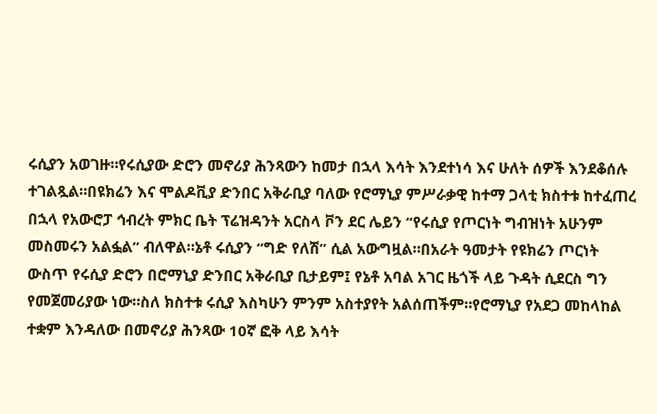ሩሲያን አወገዙ።የሩሲያው ድሮን መኖሪያ ሕንጻውን ከመታ በኋላ እሳት እንደተነሳ እና ሁለት ሰዎች እንደቆሰሉ ተገልጿል።በዩክሬን እና ሞልዶቪያ ድንበር አቅራቢያ ባለው የሮማኒያ ምሥራቃዊ ከተማ ጋላቲ ክስተቱ ከተፈጠረ በኋላ የአውሮፓ ኅብረት ምክር ቤት ፕሬዝዳንት አርስላ ቮን ደር ሌይን “የሩሲያ የጦርነት ግብዝነት አሁንም መስመሩን አልፏል” ብለዋል።ኔቶ ሩሲያን “ግድ የለሽ” ሲል አውግዟል።በአራት ዓመታት የዩክሬን ጦርነት ውስጥ የሩሲያ ድሮን በሮማኒያ ድንበር አቅራቢያ ቢታይም፤ የኔቶ አባል አገር ዜጎች ላይ ጉዳት ሲደርስ ግን የመጀመሪያው ነው።ስለ ክስተቱ ሩሲያ እስካሁን ምንም አስተያየት አልሰጠችም።የሮማኒያ የአደጋ መከላከል ተቋም እንዳለው በመኖሪያ ሕንጻው 10ኛ ፎቅ ላይ እሳት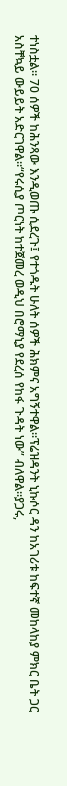ተነስቷል። 70 ሰዎች ከሕንጻው እንዲወጡ ሲደረጉ፤ የተጎዱት ሁለት ሰዎች ሕክምና አግኝተዋል።ፕሬዝዳንት ኒኩሶር ዳን ከአገሪቱ ከፍተኛ መከላከያ ምክር ቤት ጋር አስቸኳይ ውይይት አድርገዋል።“የሩሲያ ጦርነት ከተጀመረ ወዲህ በሮማኒያ የደረሰ የከፋ ጉዳት ነው” ብለዋል።ያጋሩ,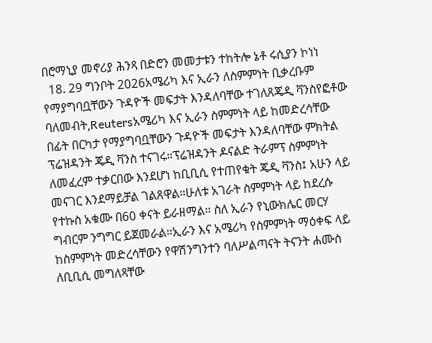በሮማኒያ መኖሪያ ሕንጻ በድሮን መመታቱን ተከትሎ ኔቶ ሩሲያን ኮነነ
  18. 29 ግንቦት 2026አሜሪካ እና ኢራን ለስምምነት ቢቃረቡም የማያግባቧቸውን ጉዳዮች መፍታት እንዳለባቸው ተገለጸጄዲ ቫንስየፎቶው ባለመብት,Reutersአሜሪካ እና ኢራን ስምምነት ላይ ከመድረሳቸው በፊት በርካታ የማያግባቧቸውን ጉዳዮች መፍታት እንዳለባቸው ምክትል ፕሬዝዳንት ጄዲ ቫንስ ተናገሩ።ፕሬዝዳንት ዶናልድ ትራምፕ ስምምነት ለመፈረም ተቃርበው እንደሆነ ከቢቢሲ የተጠየቁት ጄዲ ቫንስ፤ አሁን ላይ መናገር እንደማይቻል ገልጸዋል።ሁለቱ አገራት ስምምነት ላይ ከደረሱ የተኩስ አቁሙ በ60 ቀናት ይራዘማል። ስለ ኢራን የኒውክሌር መርሃ ግብርም ንግግር ይጀመራል።ኢራን እና አሜሪካ የስምምነት ማዕቀፍ ላይ ከስምምነት መድረሳቸውን የዋሽንግንተን ባለሥልጣናት ትናንት ሐሙስ ለቢቢሲ መግለጻቸው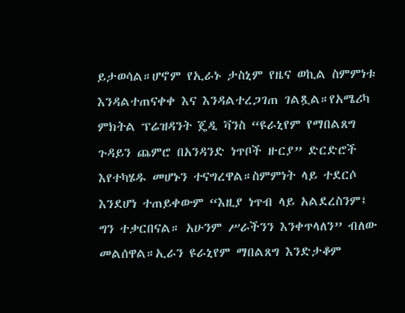ይታወሳል።ሆኖም የኢራኑ ታስኒም የዜና ወኪል ስምምነቱ እንዳልተጠናቀቀ እና እንዳልተረጋገጠ ገልጿል።የአሜሪካ ምክትል ፕሬዝዳንት ጄዲ ቫንስ “ዩራኒየም የማበልጸግ ጉዳይን ጨምሮ በአንዳንድ ነጥቦች ዙርያ” ድርድሮች እየተካሄዱ መሆኑን ተናግረዋል።ስምምነት ላይ ተደርሶ እንደሆነ ተጠይቀውም “እዚያ ነጥብ ላይ አልደረስንም፤ ግን ተቃርበናል። አሁንም ሥራችንን እንቀጥላለን” ብለው መልሰዋል።ኢራን ዩራኒየም ማበልጸግ እንድታቆም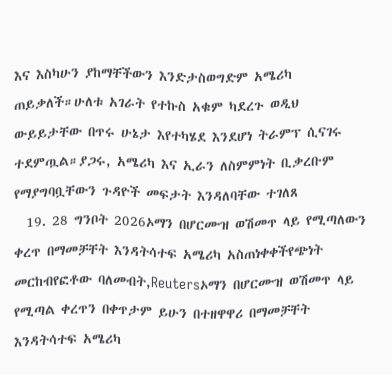እና እስካሁን ያከማቸችውን እንድታስወግድም አሜሪካ ጠይቃለች።ሁለቱ አገራት የተኩስ አቁም ካደረጉ ወዲህ ውይይታቸው በጥሩ ሁኔታ እየተካሄደ እንደሆነ ትራምፕ ሲናገሩ ተደምጧል።ያጋሩ, አሜሪካ እና ኢራን ለስምምነት ቢቃረቡም የማያግባቧቸውን ጉዳዮች መፍታት እንዳለባቸው ተገለጸ
  19. 28 ግንቦት 2026ኦማን በሆርሙዝ ወሽመጥ ላይ የሚጣለውን ቀረጥ በማመቻቸት እንዳትሳተፍ አሜሪካ አስጠነቀቀችየጭነት መርከብየፎቶው ባለመብት,Reutersኦማን በሆርሙዝ ወሽመጥ ላይ የሚጣል ቀረጥን በቀጥታም ይሁን በተዘዋዋሪ በማመቻቸት እንዳትሳተፍ አሜሪካ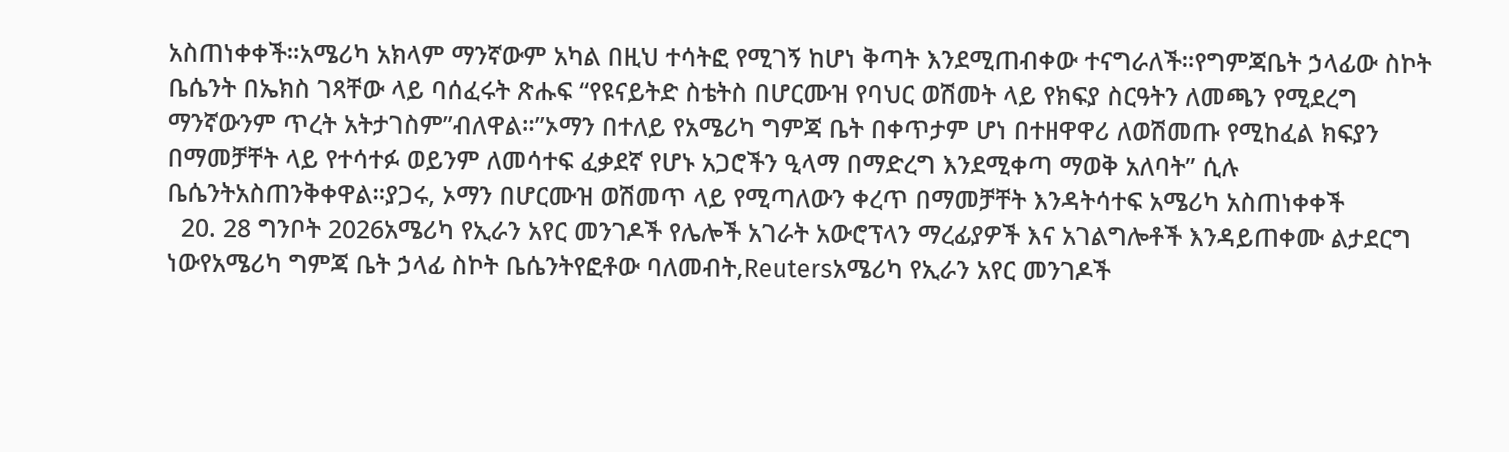አስጠነቀቀች።አሜሪካ አክላም ማንኛውም አካል በዚህ ተሳትፎ የሚገኝ ከሆነ ቅጣት እንደሚጠብቀው ተናግራለች።የግምጃቤት ኃላፊው ስኮት ቤሴንት በኤክስ ገጻቸው ላይ ባሰፈሩት ጽሑፍ “የዩናይትድ ስቴትስ በሆርሙዝ የባህር ወሽመት ላይ የክፍያ ስርዓትን ለመጫን የሚደረግ ማንኛውንም ጥረት አትታገስም”ብለዋል።”ኦማን በተለይ የአሜሪካ ግምጃ ቤት በቀጥታም ሆነ በተዘዋዋሪ ለወሽመጡ የሚከፈል ክፍያን በማመቻቸት ላይ የተሳተፉ ወይንም ለመሳተፍ ፈቃደኛ የሆኑ አጋሮችን ዒላማ በማድረግ እንደሚቀጣ ማወቅ አለባት” ሲሉ ቤሴንትአስጠንቅቀዋል።ያጋሩ, ኦማን በሆርሙዝ ወሽመጥ ላይ የሚጣለውን ቀረጥ በማመቻቸት እንዳትሳተፍ አሜሪካ አስጠነቀቀች
  20. 28 ግንቦት 2026አሜሪካ የኢራን አየር መንገዶች የሌሎች አገራት አውሮፕላን ማረፊያዎች እና አገልግሎቶች እንዳይጠቀሙ ልታደርግ ነውየአሜሪካ ግምጃ ቤት ኃላፊ ስኮት ቤሴንትየፎቶው ባለመብት,Reutersአሜሪካ የኢራን አየር መንገዶች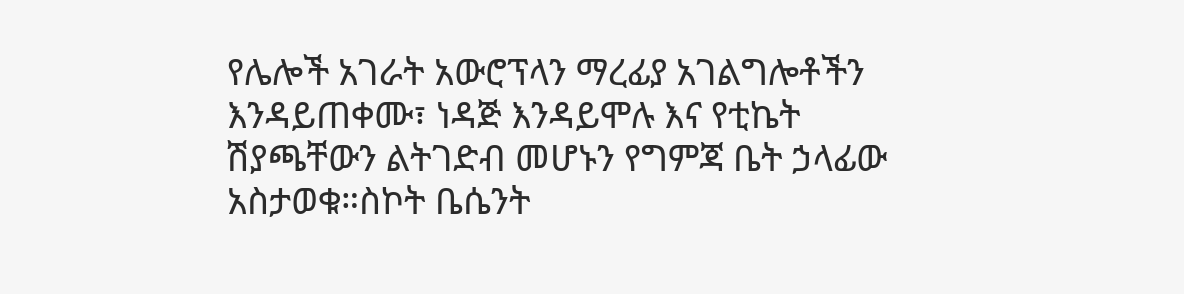የሌሎች አገራት አውሮፕላን ማረፊያ አገልግሎቶችን እንዳይጠቀሙ፣ ነዳጅ እንዳይሞሉ እና የቲኬት ሽያጫቸውን ልትገድብ መሆኑን የግምጃ ቤት ኃላፊው አስታወቁ።ስኮት ቤሴንት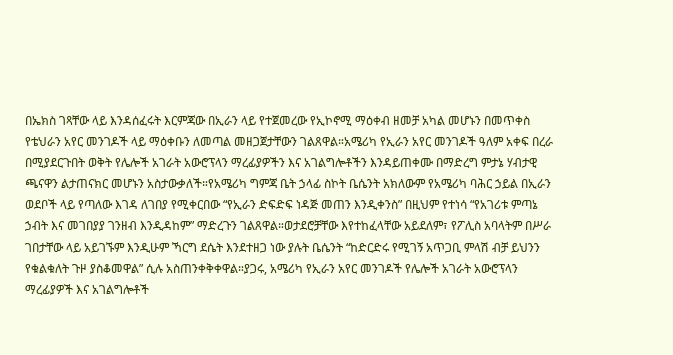በኤክስ ገጻቸው ላይ እንዳሰፈሩት እርምጃው በኢራን ላይ የተጀመረው የኢኮኖሚ ማዕቀብ ዘመቻ አካል መሆኑን በመጥቀስ የቴህራን አየር መንገዶች ላይ ማዕቀቡን ለመጣል መዘጋጀታቸውን ገልጸዋል።አሜሪካ የኢራን አየር መንገዶች ዓለም አቀፍ በረራ በሚያደርጉበት ወቅት የሌሎች አገራት አውሮፕላን ማረፊያዎችን እና አገልግሎቶችን እንዳይጠቀሙ በማድረግ ምታኔ ሃብታዊ ጫናዋን ልታጠናክር መሆኑን አስታውቃለች።የአሜሪካ ግምጃ ቤት ኃላፊ ስኮት ቤሴንት አክለውም የአሜሪካ ባሕር ኃይል በኢራን ወደቦች ላይ የጣለው እገዳ ለገበያ የሚቀርበው “የኢራን ድፍድፍ ነዳጅ መጠን እንዲቀንስ” በዚህም የተነሳ “የአገሪቱ ምጣኔ ኃብት እና መገበያያ ገንዘብ እንዲዳከም” ማድረጉን ገልጸዋል።ወታደሮቻቸው እየተከፈላቸው አይደለም፣ የፖሊስ አባላትም በሥራ ገበታቸው ላይ አይገኙም እንዲሁም ኻርግ ደሴት እንደተዘጋ ነው ያሉት ቤሴንት “ከድርድሩ የሚገኝ አጥጋቢ ምላሽ ብቻ ይህንን የቁልቁለት ጉዞ ያስቆመዋል” ሲሉ አስጠንቀቅቀዋል።ያጋሩ, አሜሪካ የኢራን አየር መንገዶች የሌሎች አገራት አውሮፕላን ማረፊያዎች እና አገልግሎቶች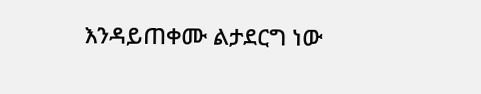እንዳይጠቀሙ ልታደርግ ነው